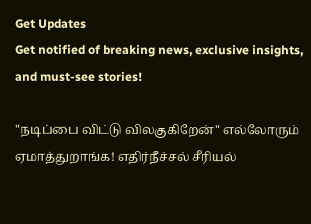Get Updates
Get notified of breaking news, exclusive insights, and must-see stories!

"நடிப்பை விட்டு விலகுகிறேன்" எல்லோரும் ஏமாத்துறாங்க! எதிர்நீச்சல் சீரியல்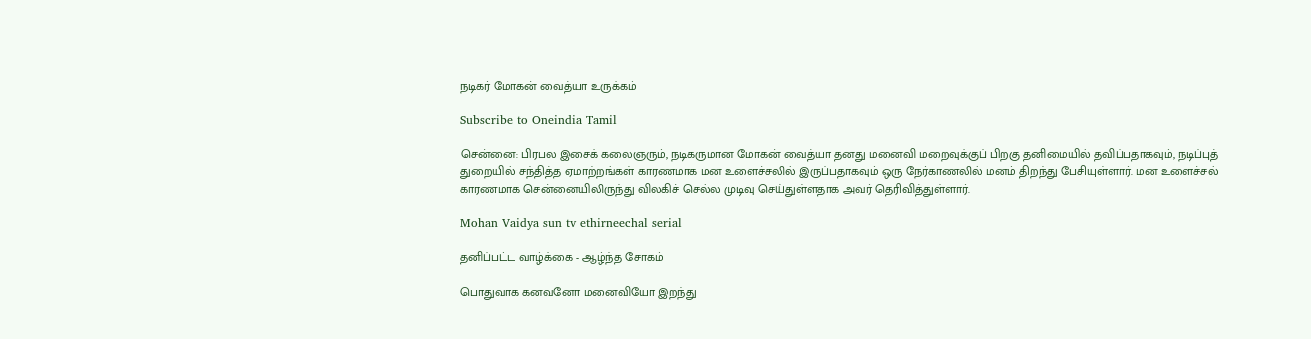நடிகர் மோகன் வைத்யா உருக்கம்

Subscribe to Oneindia Tamil

சென்னை: பிரபல இசைக் கலைஞரும், நடிகருமான மோகன் வைத்யா தனது மனைவி மறைவுக்குப் பிறகு தனிமையில் தவிப்பதாகவும், நடிப்புத் துறையில் சந்தித்த ஏமாற்றங்கள் காரணமாக மன உளைச்சலில் இருப்பதாகவும் ஒரு நேர்காணலில் மனம் திறந்து பேசியுள்ளார். மன உளைச்சல் காரணமாக சென்னையிலிருந்து விலகிச் செல்ல முடிவு செய்துள்ளதாக அவர் தெரிவித்துள்ளார்.

Mohan Vaidya sun tv ethirneechal serial

தனிப்பட்ட வாழ்க்கை - ஆழ்ந்த சோகம்

பொதுவாக கனவனோ மனைவியோ இறந்து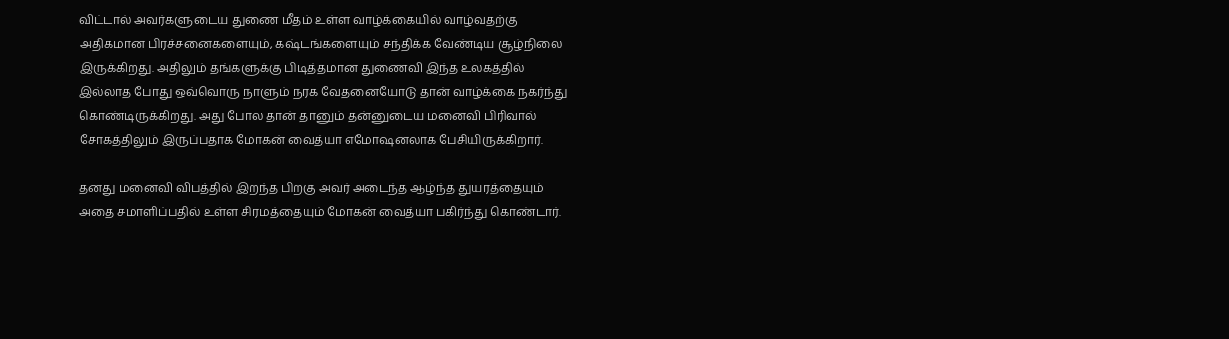விட்டால் அவர்களுடைய துணை மீதம் உள்ள வாழ்க்கையில் வாழ்வதற்கு அதிகமான பிரச்சனைகளையும், கஷ்டங்களையும் சந்திக்க வேண்டிய சூழ்நிலை இருக்கிறது. அதிலும் தங்களுக்கு பிடித்தமான துணைவி இந்த உலகத்தில் இல்லாத போது ஒவ்வொரு நாளும் நரக வேதனையோடு தான் வாழ்க்கை நகர்ந்து கொண்டிருக்கிறது. அது போல தான் தானும் தன்னுடைய மனைவி பிரிவால் சோகத்திலும் இருப்பதாக மோகன் வைத்யா எமோஷனலாக பேசியிருக்கிறார்.

தனது மனைவி விபத்தில் இறந்த பிறகு அவர் அடைந்த ஆழ்ந்த துயரத்தையும் அதை சமாளிப்பதில் உள்ள சிரமத்தையும் மோகன் வைத்யா பகிர்ந்து கொண்டார்.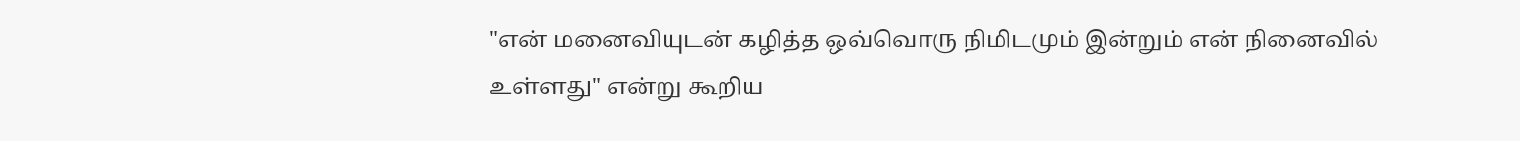"என் மனைவியுடன் கழித்த ஒவ்வொரு நிமிடமும் இன்றும் என் நினைவில் உள்ளது" என்று கூறிய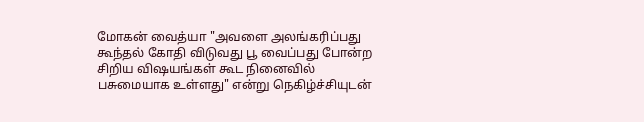மோகன் வைத்யா "அவளை அலங்கரிப்பது கூந்தல் கோதி விடுவது பூ வைப்பது போன்ற சிறிய விஷயங்கள் கூட நினைவில் பசுமையாக உள்ளது" என்று நெகிழ்ச்சியுடன்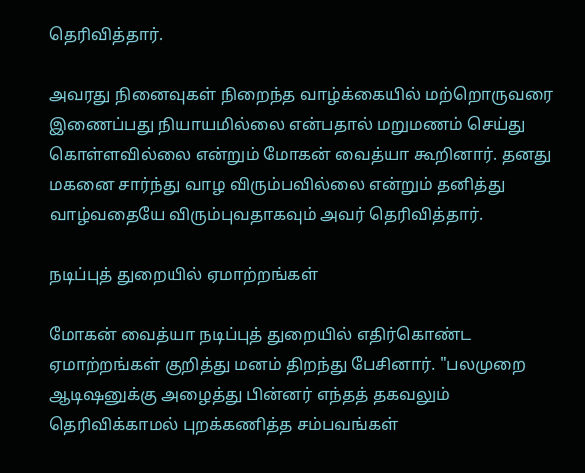தெரிவித்தார்.

அவரது நினைவுகள் நிறைந்த வாழ்க்கையில் மற்றொருவரை இணைப்பது நியாயமில்லை என்பதால் மறுமணம் செய்து கொள்ளவில்லை என்றும் மோகன் வைத்யா கூறினார். தனது மகனை சார்ந்து வாழ விரும்பவில்லை என்றும் தனித்து வாழ்வதையே விரும்புவதாகவும் அவர் தெரிவித்தார்.

நடிப்புத் துறையில் ஏமாற்றங்கள்

மோகன் வைத்யா நடிப்புத் துறையில் எதிர்கொண்ட ஏமாற்றங்கள் குறித்து மனம் திறந்து பேசினார். "பலமுறை ஆடிஷனுக்கு அழைத்து பின்னர் எந்தத் தகவலும் தெரிவிக்காமல் புறக்கணித்த சம்பவங்கள்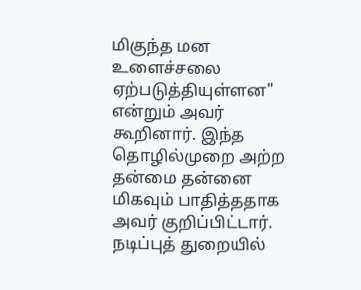மிகுந்த மன உளைச்சலை ஏற்படுத்தியுள்ளன" என்றும் அவர் கூறினார். இந்த தொழில்முறை அற்ற தன்மை தன்னை மிகவும் பாதித்ததாக அவர் குறிப்பிட்டார். நடிப்புத் துறையில்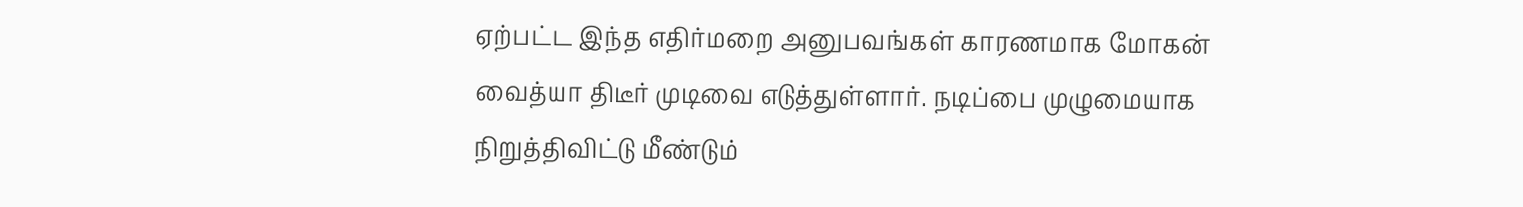ஏற்பட்ட இந்த எதிர்மறை அனுபவங்கள் காரணமாக மோகன் வைத்யா திடீர் முடிவை எடுத்துள்ளார். நடிப்பை முழுமையாக நிறுத்திவிட்டு மீண்டும்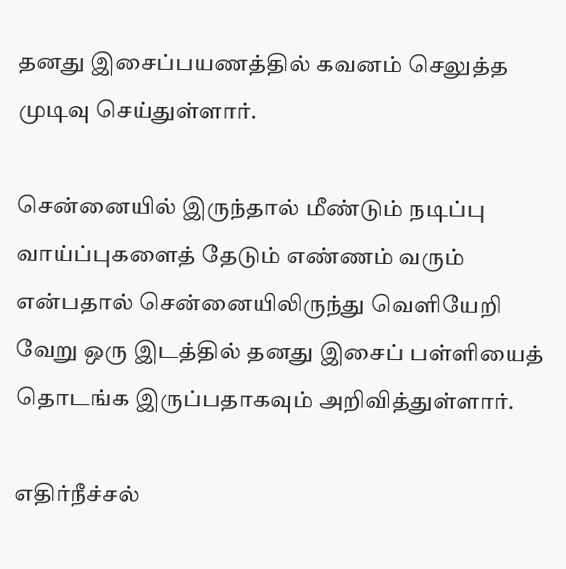தனது இசைப்பயணத்தில் கவனம் செலுத்த முடிவு செய்துள்ளார்.

சென்னையில் இருந்தால் மீண்டும் நடிப்பு வாய்ப்புகளைத் தேடும் எண்ணம் வரும் என்பதால் சென்னையிலிருந்து வெளியேறி வேறு ஒரு இடத்தில் தனது இசைப் பள்ளியைத் தொடங்க இருப்பதாகவும் அறிவித்துள்ளார்.

எதிர்நீச்சல்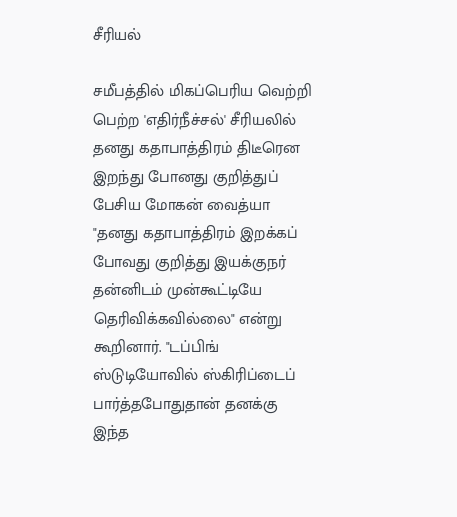சீரியல்

சமீபத்தில் மிகப்பெரிய வெற்றி பெற்ற 'எதிர்நீச்சல்' சீரியலில் தனது கதாபாத்திரம் திடீரென இறந்து போனது குறித்துப் பேசிய மோகன் வைத்யா "தனது கதாபாத்திரம் இறக்கப் போவது குறித்து இயக்குநர் தன்னிடம் முன்கூட்டியே தெரிவிக்கவில்லை" என்று கூறினார். "டப்பிங் ஸ்டுடியோவில் ஸ்கிரிப்டைப் பார்த்தபோதுதான் தனக்கு இந்த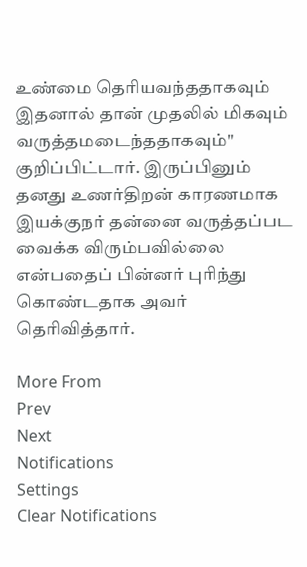உண்மை தெரியவந்ததாகவும் இதனால் தான் முதலில் மிகவும் வருத்தமடைந்ததாகவும்" குறிப்பிட்டார். இருப்பினும் தனது உணர்திறன் காரணமாக இயக்குநர் தன்னை வருத்தப்பட வைக்க விரும்பவில்லை என்பதைப் பின்னர் புரிந்து கொண்டதாக அவர் தெரிவித்தார்.

More From
Prev
Next
Notifications
Settings
Clear Notifications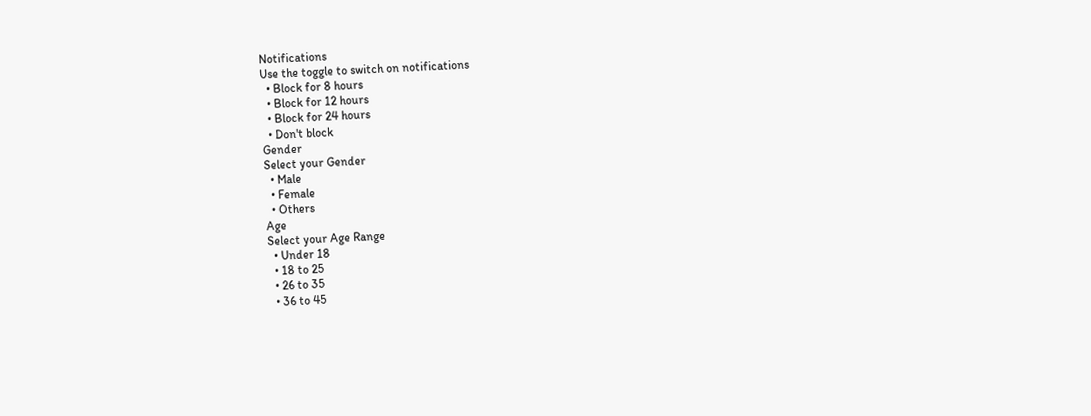Notifications
Use the toggle to switch on notifications
  • Block for 8 hours
  • Block for 12 hours
  • Block for 24 hours
  • Don't block
Gender
Select your Gender
  • Male
  • Female
  • Others
Age
Select your Age Range
  • Under 18
  • 18 to 25
  • 26 to 35
  • 36 to 45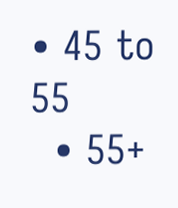• 45 to 55
  • 55+